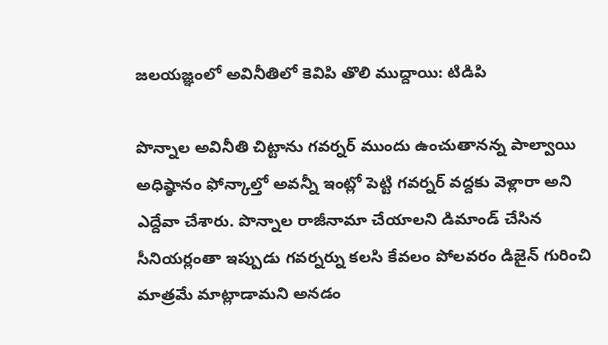జలయజ్ఞంలో అవినీతిలో కెవిపి తొలి ముద్దాయి: టిడిపి

పొన్నాల అవినీతి చిట్టాను గవర్నర్ ముందు ఉంచుతానన్న పాల్వాయి అధిష్ఠానం ఫోన్కాల్తో అవన్నీ ఇంట్లో పెట్టి గవర్నర్ వద్దకు వెళ్లారా అని ఎద్దేవా చేశారు. పొన్నాల రాజీనామా చేయాలని డిమాండ్ చేసిన సీనియర్లంతా ఇప్పుడు గవర్నర్ను కలసి కేవలం పోలవరం డిజైన్ గురించి మాత్రమే మాట్లాడామని అనడం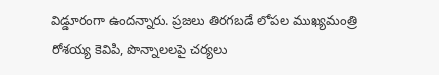విడ్డూరంగా ఉందన్నారు. ప్రజలు తిరగబడే లోపల ముఖ్యమంత్రి రోశయ్య కెవిపి, పొన్నాలలపై చర్యలు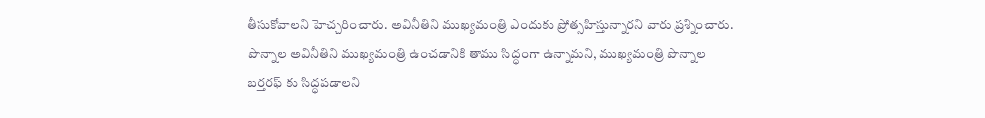తీసుకోవాలని హెచ్చరించారు. అవినీతిని ముఖ్యమంత్రి ఎందుకు ప్రోత్సహిస్తున్నారని వారు ప్రశ్నించారు. పొన్నాల అవినీతిని ముఖ్యమంత్రి ఉంచడానికి తాము సిద్ధంగా ఉన్నామని, ముఖ్యమంత్రి పొన్నాల బర్తరఫ్ కు సిద్ధపడాలని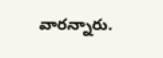వారన్నారు.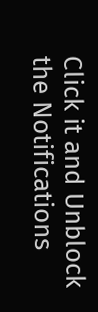Click it and Unblock the Notifications